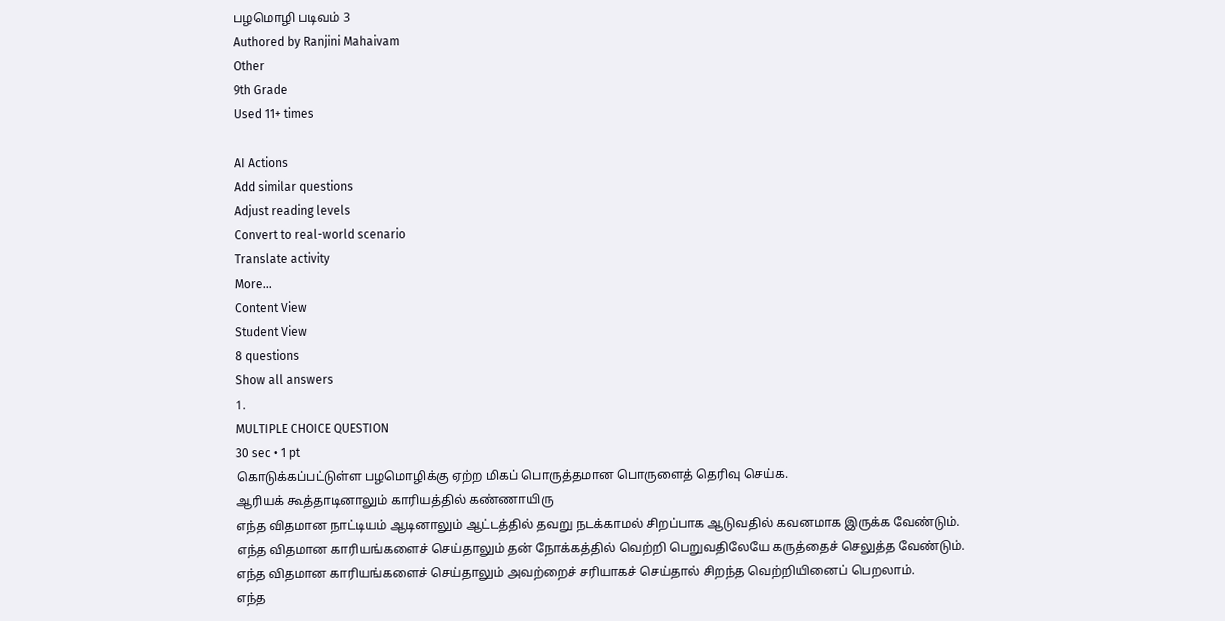பழமொழி படிவம் 3
Authored by Ranjini Mahaivam
Other
9th Grade
Used 11+ times

AI Actions
Add similar questions
Adjust reading levels
Convert to real-world scenario
Translate activity
More...
Content View
Student View
8 questions
Show all answers
1.
MULTIPLE CHOICE QUESTION
30 sec • 1 pt
கொடுக்கப்பட்டுள்ள பழமொழிக்கு ஏற்ற மிகப் பொருத்தமான பொருளைத் தெரிவு செய்க.
ஆரியக் கூத்தாடினாலும் காரியத்தில் கண்ணாயிரு
எந்த விதமான நாட்டியம் ஆடினாலும் ஆட்டத்தில் தவறு நடக்காமல் சிறப்பாக ஆடுவதில் கவனமாக இருக்க வேண்டும்.
எந்த விதமான காரியங்களைச் செய்தாலும் தன் நோக்கத்தில் வெற்றி பெறுவதிலேயே கருத்தைச் செலுத்த வேண்டும்.
எந்த விதமான காரியங்களைச் செய்தாலும் அவற்றைச் சரியாகச் செய்தால் சிறந்த வெற்றியினைப் பெறலாம்.
எந்த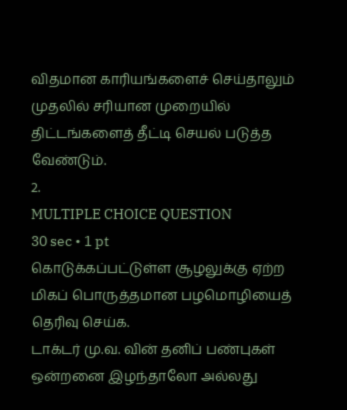விதமான காரியங்களைச் செய்தாலும் முதலில் சரியான முறையில் திட்டங்களைத் தீட்டி செயல் படுத்த வேண்டும்.
2.
MULTIPLE CHOICE QUESTION
30 sec • 1 pt
கொடுக்கப்பட்டுள்ள சூழலுக்கு ஏற்ற மிகப் பொருத்தமான பழமொழியைத் தெரிவு செய்க.
டாக்டர் மு.வ. வின் தனிப் பண்புகள்
ஒன்றனை இழந்தாலோ அல்லது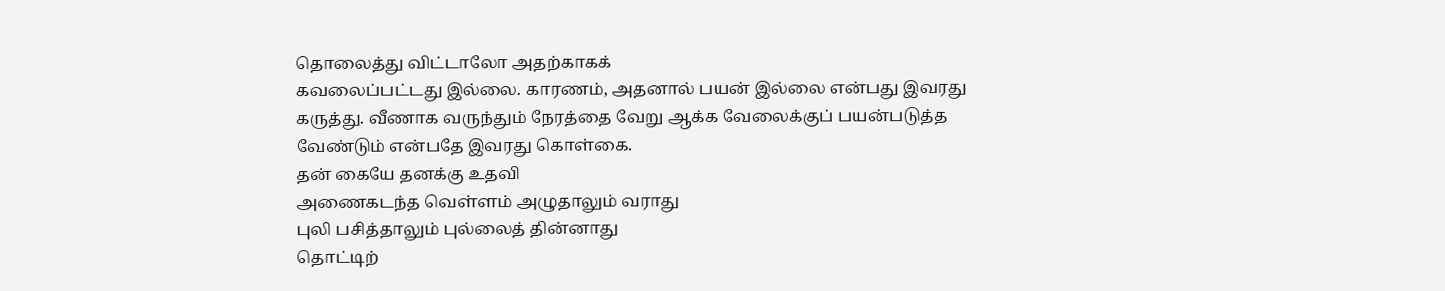தொலைத்து விட்டாலோ அதற்காகக்
கவலைப்பட்டது இல்லை. காரணம், அதனால் பயன் இல்லை என்பது இவரது
கருத்து. வீணாக வருந்தும் நேரத்தை வேறு ஆக்க வேலைக்குப் பயன்படுத்த
வேண்டும் என்பதே இவரது கொள்கை.
தன் கையே தனக்கு உதவி
அணைகடந்த வெள்ளம் அழுதாலும் வராது
புலி பசித்தாலும் புல்லைத் தின்னாது
தொட்டிற்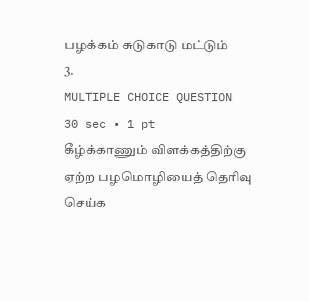பழக்கம் சுடுகாடு மட்டும்
3.
MULTIPLE CHOICE QUESTION
30 sec • 1 pt
கீழ்க்காணும் விளக்கத்திற்கு ஏற்ற பழமொழியைத் தெரிவு செய்க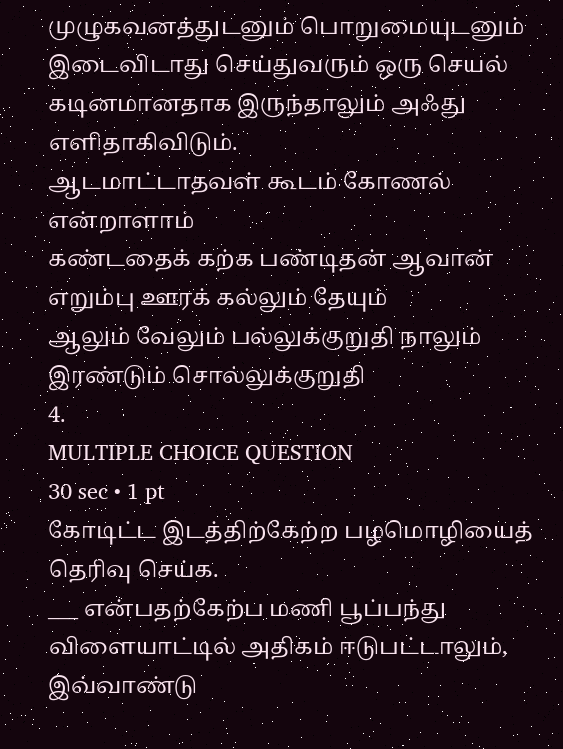முழுகவனத்துடனும் பொறுமையுடனும் இடைவிடாது செய்துவரும் ஒரு செயல் கடினமானதாக இருந்தாலும் அஃது எளிதாகிவிடும்.
ஆடமாட்டாதவள் கூடம் கோணல் என்றாளாம்
கண்டதைக் கற்க பண்டிதன் ஆவான்
எறும்பு ஊரக் கல்லும் தேயும்
ஆலும் வேலும் பல்லுக்குறுதி நாலும் இரண்டும் சொல்லுக்குறுதி
4.
MULTIPLE CHOICE QUESTION
30 sec • 1 pt
கோடிட்ட இடத்திற்கேற்ற பழமொழியைத் தெரிவு செய்க.
___ என்பதற்கேற்ப மணி பூப்பந்து விளையாட்டில் அதிகம் ஈடுபட்டாலும், இவ்வாண்டு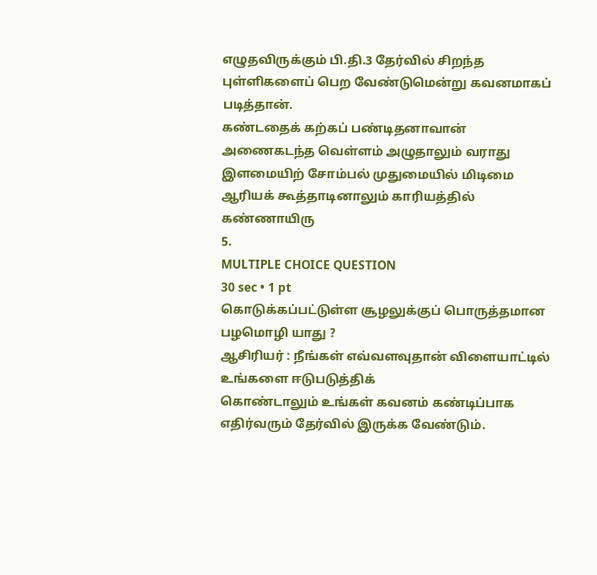எழுதவிருக்கும் பி.தி.3 தேர்வில் சிறந்த புள்ளிகளைப் பெற வேண்டுமென்று கவனமாகப் படித்தான்.
கண்டதைக் கற்கப் பண்டிதனாவான்
அணைகடந்த வெள்ளம் அழுதாலும் வராது
இளமையிற் சோம்பல் முதுமையில் மிடிமை
ஆரியக் கூத்தாடினாலும் காரியத்தில் கண்ணாயிரு
5.
MULTIPLE CHOICE QUESTION
30 sec • 1 pt
கொடுக்கப்பட்டுள்ள சூழலுக்குப் பொருத்தமான பழமொழி யாது ?
ஆசிரியர் : நீங்கள் எவ்வளவுதான் விளையாட்டில் உங்களை ஈடுபடுத்திக்
கொண்டாலும் உங்கள் கவனம் கண்டிப்பாக
எதிர்வரும் தேர்வில் இருக்க வேண்டும்.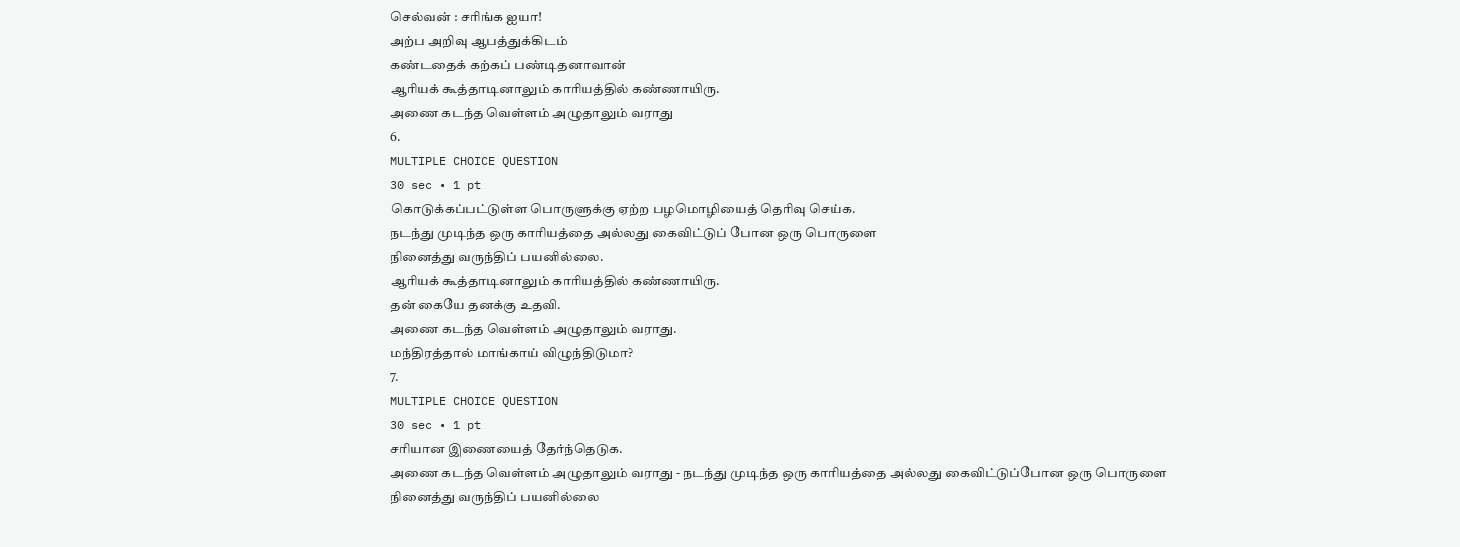செல்வன் : சரிங்க ஐயா!
அற்ப அறிவு ஆபத்துக்கிடம்
கண்டதைக் கற்கப் பண்டிதனாவான்
ஆரியக் கூத்தாடினாலும் காரியத்தில் கண்ணாயிரு.
அணை கடந்த வெள்ளம் அழுதாலும் வராது
6.
MULTIPLE CHOICE QUESTION
30 sec • 1 pt
கொடுக்கப்பட்டுள்ள பொருளுக்கு ஏற்ற பழமொழியைத் தெரிவு செய்க.
நடந்து முடிந்த ஒரு காரியத்தை அல்லது கைவிட்டுப் போன ஒரு பொருளை
நினைத்து வருந்திப் பயனில்லை.
ஆரியக் கூத்தாடினாலும் காரியத்தில் கண்ணாயிரு.
தன் கையே தனக்கு உதவி.
அணை கடந்த வெள்ளம் அழுதாலும் வராது.
மந்திரத்தால் மாங்காய் விழுந்திடுமா?
7.
MULTIPLE CHOICE QUESTION
30 sec • 1 pt
சரியான இணையைத் தேர்ந்தெடுக.
அணை கடந்த வெள்ளம் அழுதாலும் வராது - நடந்து முடிந்த ஒரு காரியத்தை அல்லது கைவிட்டுப்போன ஒரு பொருளை
நினைத்து வருந்திப் பயனில்லை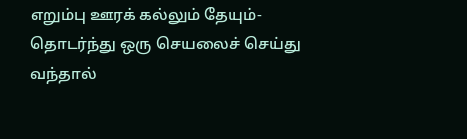எறும்பு ஊரக் கல்லும் தேயும்- தொடர்ந்து ஒரு செயலைச் செய்து வந்தால்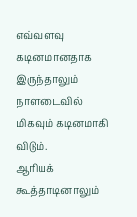எவ்வளவு கடினமானதாக இருந்தாலும் நாளடைவில் மிகவும் கடினமாகி விடும்.
ஆரியக் கூத்தாடினாலும்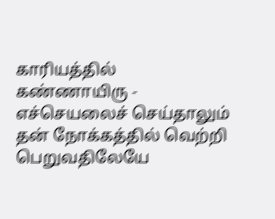காரியத்தில் கண்ணாயிரு - எச்செயலைச் செய்தாலும் தன் நோக்கத்தில் வெற்றி பெறுவதிலேயே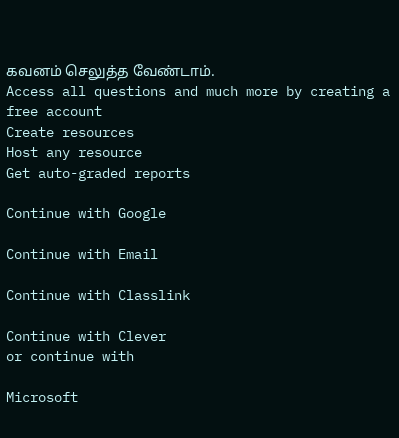கவனம் செலுத்த வேண்டாம்.
Access all questions and much more by creating a free account
Create resources
Host any resource
Get auto-graded reports

Continue with Google

Continue with Email

Continue with Classlink

Continue with Clever
or continue with

Microsoft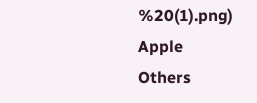%20(1).png)
Apple
Others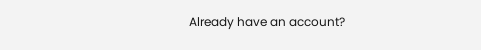Already have an account?